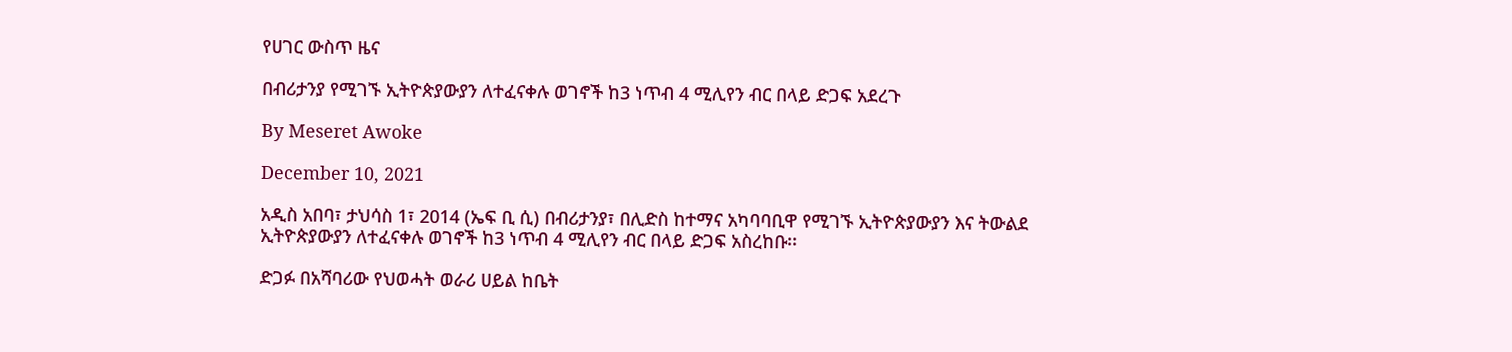የሀገር ውስጥ ዜና

በብሪታንያ የሚገኙ ኢትዮጵያውያን ለተፈናቀሉ ወገኖች ከ3 ነጥብ 4 ሚሊየን ብር በላይ ድጋፍ አደረጉ

By Meseret Awoke

December 10, 2021

አዲስ አበባ፣ ታህሳስ 1፣ 2014 (ኤፍ ቢ ሲ) በብሪታንያ፣ በሊድስ ከተማና አካባባቢዋ የሚገኙ ኢትዮጵያውያን እና ትውልደ ኢትዮጵያውያን ለተፈናቀሉ ወገኖች ከ3 ነጥብ 4 ሚሊየን ብር በላይ ድጋፍ አስረከቡ፡፡

ድጋፉ በአሻባሪው የህወሓት ወራሪ ሀይል ከቤት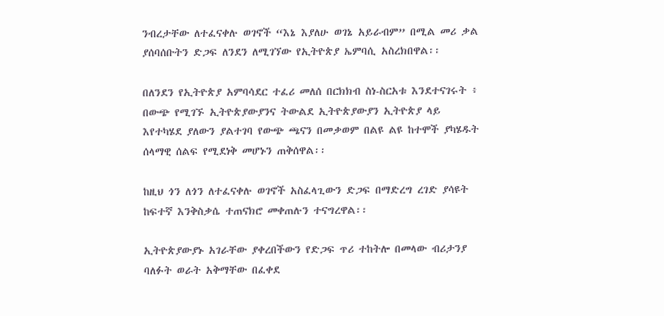ንብረታቸው ለተፈናቀሉ ወገኖች “እኔ እያለሁ ወገኔ አይራብም” በሚል መሪ ቃል ያሰባሰቡትን ድጋፍ ለንደን ለሚገኘው የኢትዮጵያ ኤምባሲ አስረክበዋል፡፡

በለንደን የኢትዮጵያ አምባሳደር ተፈሪ መለሰ በርክክብ ስነ-ስርአቱ እንደተናገሩት ፥ በውጭ የሚገኙ ኢትዮጵያውያንና ትውልደ ኢትዮጵያውያን ኢትዮጵያ ላይ እየተካሄደ ያለውን ያልተገባ የውጭ ጫናን በመቃወም በልዩ ልዩ ከተሞች ያካሄዱት ሰላማዊ ሰልፍ የሚደነቅ መሆኑን ጠቅሰዋል፡፡

ከዚህ ጎን ለጎን ለተፈናቀሉ ወገኖች አስፈላጊውን ድጋፍ በማድረግ ረገድ ያሳዩት ከፍተኛ እንቅስቃሴ ተጠናክሮ መቀጠሉን ተናግረዋል፡፡

ኢትዮጵያውያኑ አገራቸው ያቀረበችውን የድጋፍ ጥሪ ተከትሎ በመላው ብሪታንያ ባለፉት ወራት አቅማቸው በፈቀደ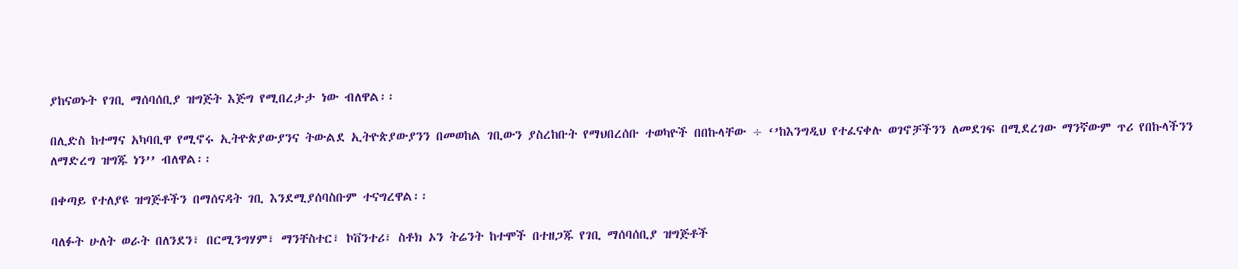ያከናወኑት የገቢ ማሰባሰቢያ ዝግጅት እጅግ የሚበረታታ ነው ብለዋል፡፡

በሊድስ ከተማና አካባቢዋ የሚኖሩ ኢትዮጵያውያንና ትውልደ ኢትዮጵያውያንን በመወከል ገቢውን ያስረከቡት የማህበረሰቡ ተወካዮች በበኩላቸው ÷ ‘’ከእንግዲህ የተፈናቀሉ ወገኖቻችንን ለመደገፍ በሚደረገው ማንኛውም ጥሪ የበኩላችንን ለማድረግ ዝግጁ ነን’’ ብለዋል፡፡

በቀጣይ የተለያዩ ዝግጅቶችን በማሰናዳት ገቢ እንደሚያሰባስቡም ተናግረዋል፡፡

ባለፉት ሁለት ወራት በለንደን፣ በርሚንግሃም፣ ማንቸስተር፣ ኮቨንተሪ፣ ስቶክ ኦን ትሬንት ከተሞች በተዘጋጁ የገቢ ማሰባሰቢያ ዝግጅቶች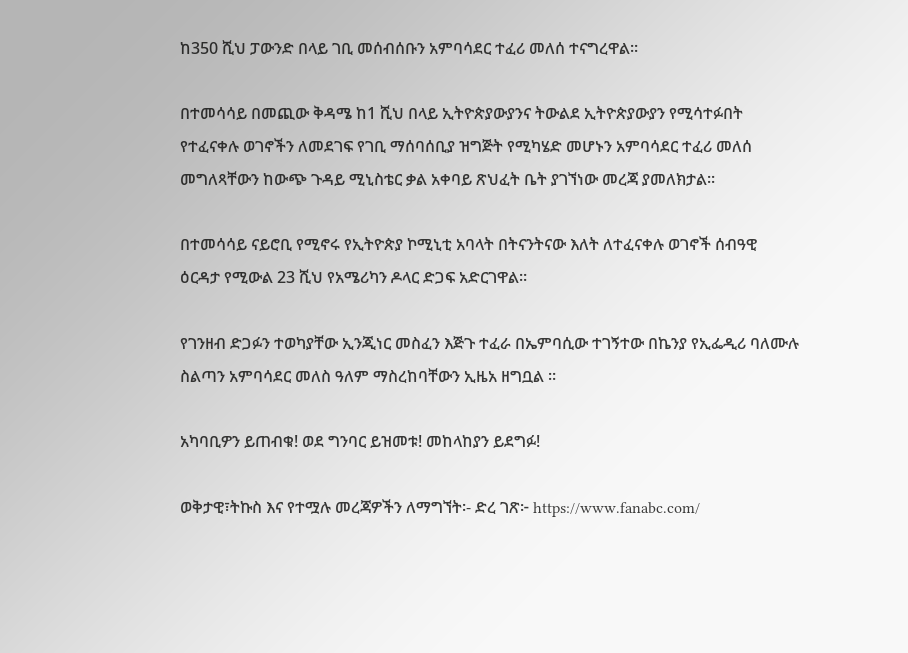ከ350 ሺህ ፓውንድ በላይ ገቢ መሰብሰቡን አምባሳደር ተፈሪ መለሰ ተናግረዋል፡፡

በተመሳሳይ በመጪው ቅዳሜ ከ1 ሺህ በላይ ኢትዮጵያውያንና ትውልደ ኢትዮጵያውያን የሚሳተፉበት የተፈናቀሉ ወገኖችን ለመደገፍ የገቢ ማሰባሰቢያ ዝግጅት የሚካሄድ መሆኑን አምባሳደር ተፈሪ መለሰ መግለጻቸውን ከውጭ ጉዳይ ሚኒስቴር ቃል አቀባይ ጽህፈት ቤት ያገኘነው መረጃ ያመለክታል፡፡

በተመሳሳይ ናይሮቢ የሚኖሩ የኢትዮጵያ ኮሚኒቲ አባላት በትናንትናው እለት ለተፈናቀሉ ወገኖች ሰብዓዊ ዕርዳታ የሚውል 23 ሺህ የአሜሪካን ዶላር ድጋፍ አድርገዋል።

የገንዘብ ድጋፉን ተወካያቸው ኢንጂነር መስፈን እጅጉ ተፈራ በኤምባሲው ተገኝተው በኬንያ የኢፌዲሪ ባለሙሉ ስልጣን አምባሳደር መለስ ዓለም ማስረከባቸውን ኢዜአ ዘግቧል ።

አካባቢዎን ይጠብቁ! ወደ ግንባር ይዝመቱ! መከላከያን ይደግፉ!

ወቅታዊ፣ትኩስ እና የተሟሉ መረጃዎችን ለማግኘት፡- ድረ ገጽ፦ https://www.fanabc.com/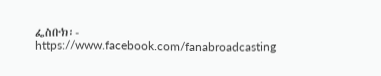ፌስቡክ፡- https://www.facebook.com/fanabroadcasting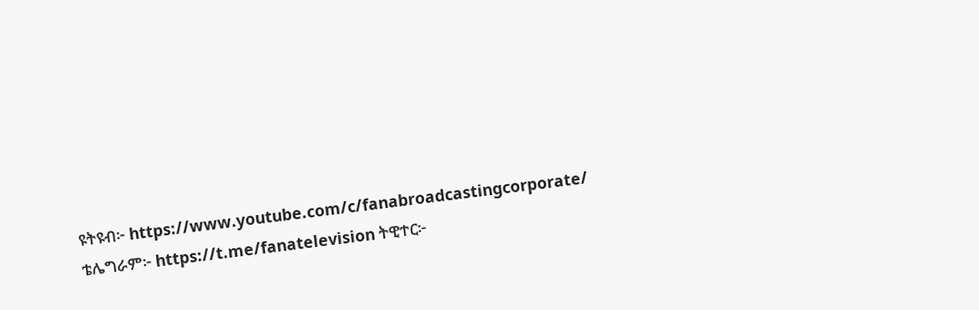ዩትዩብ፦ https://www.youtube.com/c/fanabroadcastingcorporate/ ቴሌግራም፦ https://t.me/fanatelevision ትዊተር፦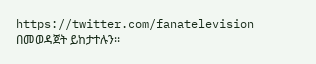https://twitter.com/fanatelevision በመወዳጀት ይከታተሉን፡፡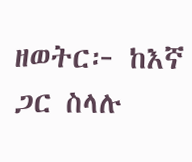ዘወትር፦ ከእኛ ጋር ስላሉ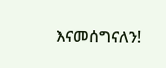እናመሰግናለን!